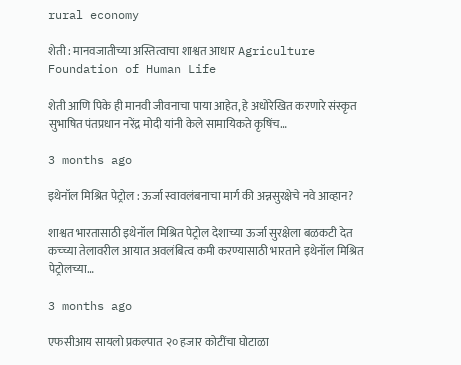rural economy

शेती : मानवजातीच्या अस्तित्वाचा शाश्वत आधार Agriculture Foundation of Human Life

शेती आणि पिके ही मानवी जीवनाचा पाया आहेत, हे अधोरेखित करणारे संस्कृत सुभाषित पंतप्रधान नरेंद्र मोदी यांनी केले सामायिकते कृषिंच…

3 months ago

इथेनॉल मिश्रित पेट्रोल : ऊर्जा स्वावलंबनाचा मार्ग की अन्नसुरक्षेचे नवे आव्हान?

शाश्वत भारतासाठी इथेनॉल मिश्रित पेट्रोल देशाच्या ऊर्जा सुरक्षेला बळकटी देत कच्च्या तेलावरील आयात अवलंबित्व कमी करण्यासाठी भारताने इथेनॉल मिश्रित पेट्रोलच्या…

3 months ago

एफसीआय सायलो प्रकल्पात २० हजार कोटींचा घोटाळा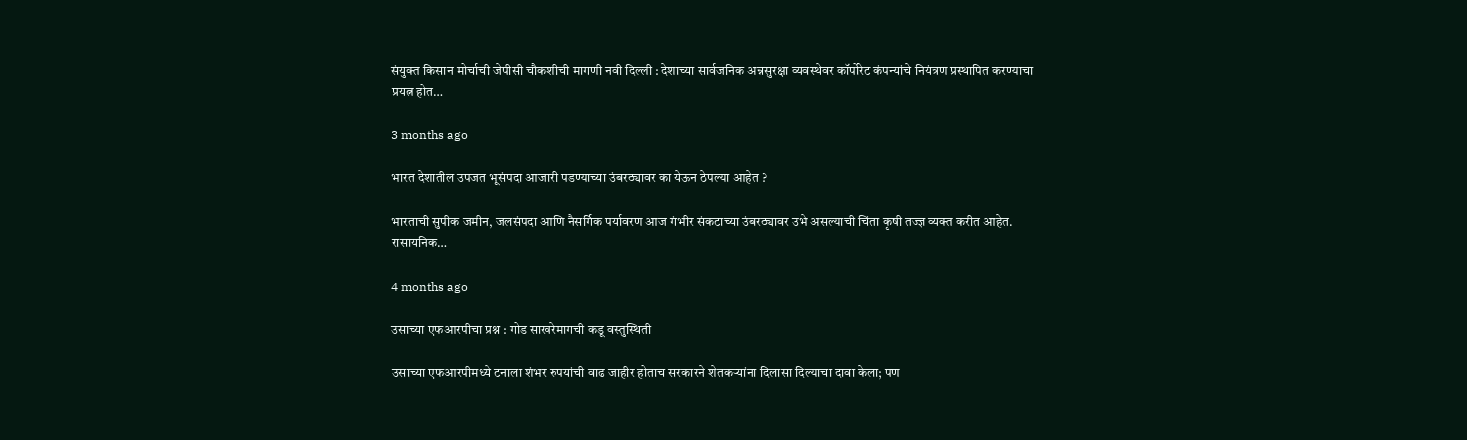संयुक्त किसान मोर्चाची जेपीसी चौकशीची मागणी नवी दिल्ली : देशाच्या सार्वजनिक अन्नसुरक्षा व्यवस्थेवर कॉर्पोरेट कंपन्यांचे नियंत्रण प्रस्थापित करण्याचा प्रयत्न होत…

3 months ago

भारत देशातील उपजत भूसंपदा आजारी पडण्याच्या उंबरठ्यावर का येऊन ठेपल्या आहेत ?

भारताची सुपीक जमीन, जलसंपदा आणि नैसर्गिक पर्यावरण आज गंभीर संकटाच्या उंबरठ्यावर उभे असल्याची चिंता कृषी तज्ज्ञ व्यक्त करीत आहेत. रासायनिक…

4 months ago

उसाच्या एफआरपीचा प्रश्न : गोड साखरेमागची कडू वस्तुस्थिती

उसाच्या एफआरपीमध्ये टनाला शंभर रुपयांची वाढ जाहीर होताच सरकारने शेतकऱ्यांना दिलासा दिल्याचा दावा केला; पण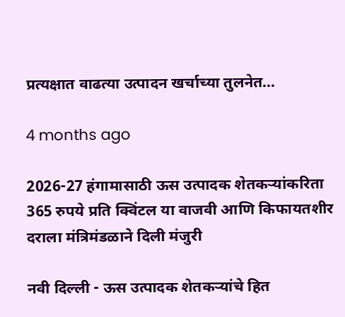प्रत्यक्षात वाढत्या उत्पादन खर्चाच्या तुलनेत…

4 months ago

2026-27 हंगामासाठी ऊस उत्पादक शेतकऱ्यांकरिता 365 रुपये प्रति क्विंटल या वाजवी आणि किफायतशीर दराला मंत्रिमंडळाने दिली मंजुरी

नवी दिल्‍ली - ऊस उत्पादक शेतकऱ्यांचे हित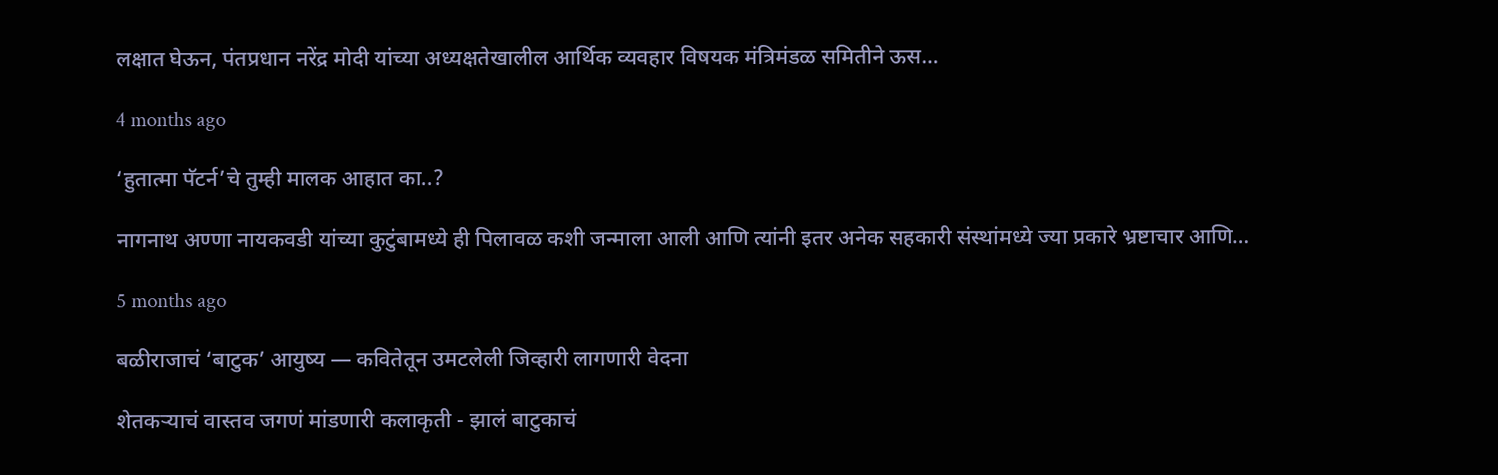लक्षात घेऊन, पंतप्रधान नरेंद्र मोदी यांच्या अध्यक्षतेखालील आर्थिक व्यवहार विषयक मंत्रिमंडळ समितीने ऊस…

4 months ago

‘हुतात्मा पॅटर्न’चे तुम्ही मालक आहात का..?

नागनाथ अण्णा नायकवडी यांच्या कुटुंबामध्ये ही पिलावळ कशी जन्माला आली आणि त्यांनी इतर अनेक सहकारी संस्थांमध्ये ज्या प्रकारे भ्रष्टाचार आणि…

5 months ago

बळीराजाचं ‘बाटुक’ आयुष्य — कवितेतून उमटलेली जिव्हारी लागणारी वेदना

शेतकऱ्याचं वास्तव जगणं मांडणारी कलाकृती - झालं बाटुकाचं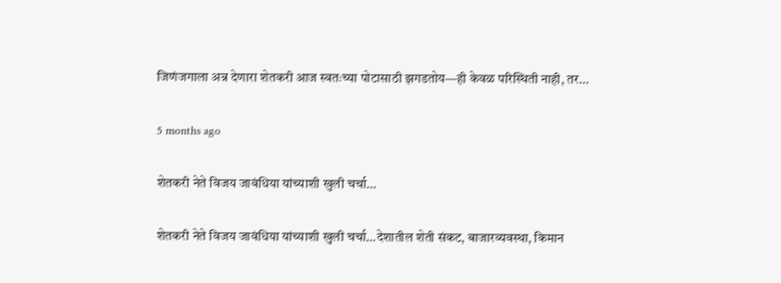जिणंजगाला अन्न देणारा शेतकरी आज स्वतःच्या पोटासाठी झगडतोय—ही केवळ परिस्थिती नाही, तर…

5 months ago

शेतकरी नेते विजय जावंधिया यांच्याशी खुली चर्चा…

शेतकरी नेते विजय जावंधिया यांच्याशी खुली चर्चा…देशातील शेती संकट, बाजारव्यवस्था, किमान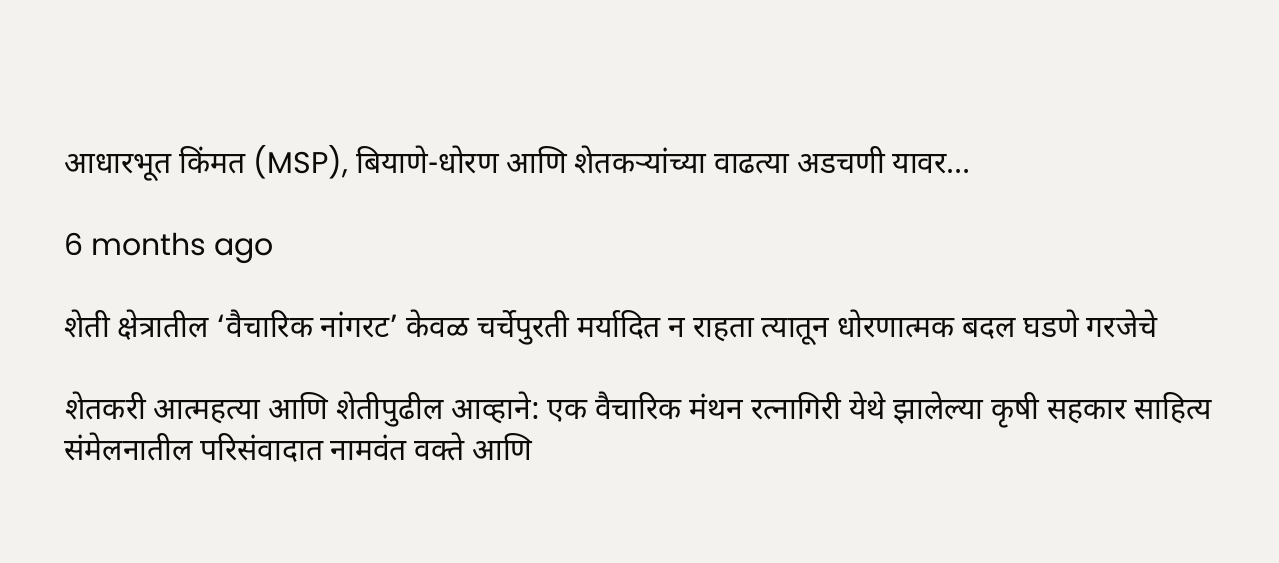आधारभूत किंमत (MSP), बियाणे-धोरण आणि शेतकऱ्यांच्या वाढत्या अडचणी यावर…

6 months ago

शेती क्षेत्रातील ‘वैचारिक नांगरट’ केवळ चर्चेपुरती मर्यादित न राहता त्यातून धोरणात्मक बदल घडणे गरजेचे

शेतकरी आत्महत्या आणि शेतीपुढील आव्हाने: एक वैचारिक मंथन रत्नागिरी येथे झालेल्या कृषी सहकार साहित्य संमेलनातील परिसंवादात नामवंत वक्ते आणि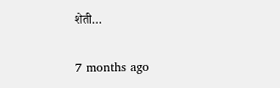शेती…

7 months ago